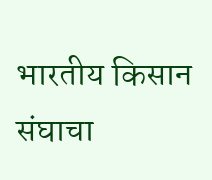भारतीय किसान संघाचा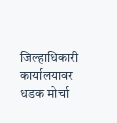जिल्हाधिकारी कार्यालयावर धडक मोर्चा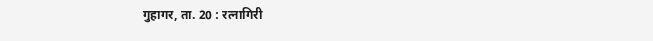गुहागर, ता. 20 : रत्नागिरी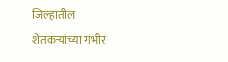जिल्हातील शेतकऱ्यांच्या गंभीर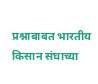प्रश्नाबाबत भारतीय किसान संघाच्या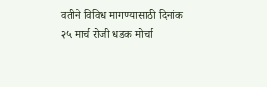वतीने विविध मागण्यासाठी दिनांक २५ मार्च रोजी धडक मोर्चा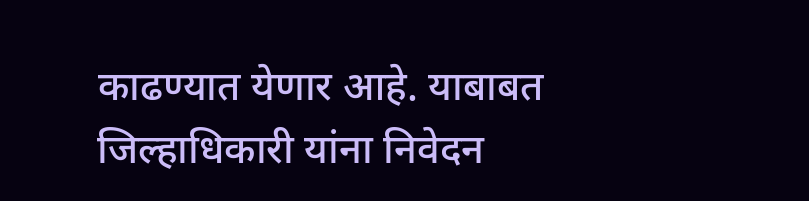काढण्यात येणार आहे. याबाबत जिल्हाधिकारी यांना निवेदन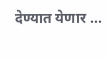देण्यात येणार ...